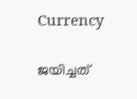Currency

ജയിച്ചത്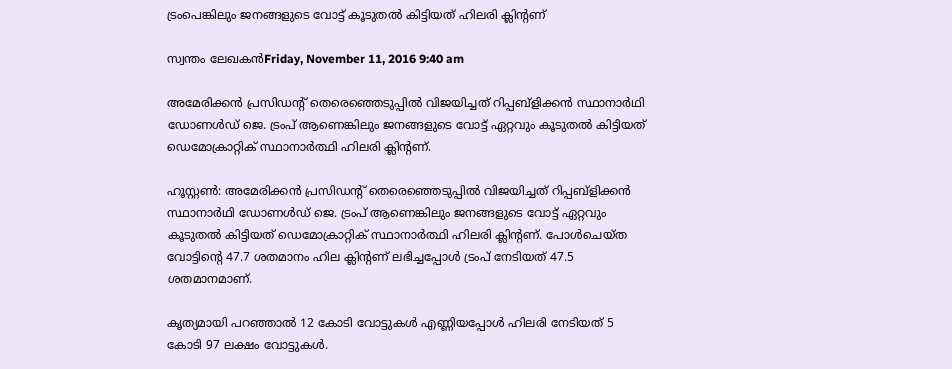ട്രംപെങ്കിലും ജനങ്ങളുടെ വോട്ട് കൂടുതല്‍ കിട്ടിയത് ഹിലരി ക്ലിന്റണ്

സ്വന്തം ലേഖകൻFriday, November 11, 2016 9:40 am

അമേരിക്കൻ പ്രസിഡന്റ് തെരെഞ്ഞെടുപ്പിൽ വിജയിച്ചത് റിപ്പബ്ളിക്കന്‍ സ്ഥാനാര്‍ഥി ഡോണള്‍ഡ് ജെ. ട്രംപ് ആണെങ്കിലും ജനങ്ങളുടെ വോട്ട് ഏറ്റവും കൂടുതൽ കിട്ടിയത് ഡെമോക്രാറ്റിക് സ്ഥാനാർത്ഥി ഹിലരി ക്ലിന്റണ്.

ഹൂസ്റ്റൺ: അമേരിക്കൻ പ്രസിഡന്റ് തെരെഞ്ഞെടുപ്പിൽ വിജയിച്ചത് റിപ്പബ്ളിക്കന്‍ സ്ഥാനാര്‍ഥി ഡോണള്‍ഡ് ജെ. ട്രംപ് ആണെങ്കിലും ജനങ്ങളുടെ വോട്ട് ഏറ്റവും കൂടുതൽ കിട്ടിയത് ഡെമോക്രാറ്റിക് സ്ഥാനാർത്ഥി ഹിലരി ക്ലിന്റണ്. പോള്‍ചെയ്ത വോട്ടിന്റെ 47.7 ശതമാനം ഹില ക്ലിന്റണ് ലഭിച്ചപ്പോൾ ട്രംപ് നേടിയത് 47.5 ശതമാനമാണ്.

കൃത്യമായി പറഞ്ഞാൽ 12 കോടി വോട്ടുകള്‍ എണ്ണിയപ്പോള്‍ ഹിലരി നേടിയത് 5 കോടി 97 ലക്ഷം വോട്ടുകള്‍.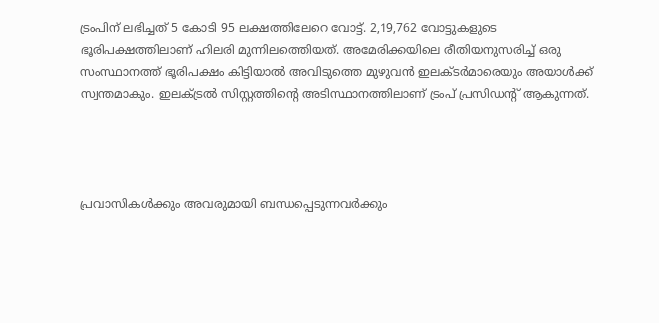ട്രംപിന് ലഭിച്ചത് 5 കോടി 95 ലക്ഷത്തിലേറെ വോട്ട്. 2,19,762 വോട്ടുകളുടെ ഭൂരിപക്ഷത്തിലാണ് ഹിലരി മുന്നിലത്തെിയത്. അമേരിക്കയിലെ രീതിയനുസരിച്ച്‌ ഒരു സംസ്ഥാനത്ത് ഭൂരിപക്ഷം കിട്ടിയാല്‍ അവിടുത്തെ മുഴുവന്‍ ഇലക്ടര്‍മാരെയും അയാള്‍ക്ക് സ്വന്തമാകും. ഇലക്‌ട്രല്‍ സിസ്റ്റത്തിന്റെ അടിസ്ഥാനത്തിലാണ് ട്രംപ് പ്രസിഡന്റ് ആകുന്നത്.




പ്രവാസികൾക്കും അവരുമായി ബന്ധപ്പെടുന്നവർക്കും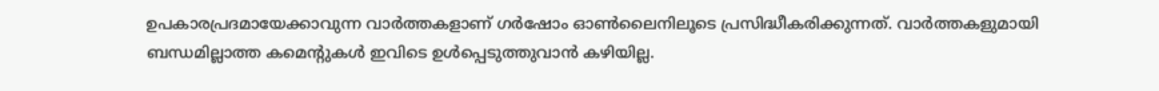ഉപകാരപ്രദമായേക്കാവുന്ന വാർത്തകളാണ് ഗർഷോം ഓൺലൈനിലൂടെ പ്രസിദ്ധീകരിക്കുന്നത്. വാർത്തകളുമായി ബന്ധമില്ലാത്ത കമെന്റുകൾ ഇവിടെ ഉൾപ്പെടുത്തുവാൻ കഴിയില്ല.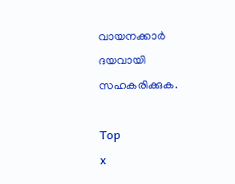വായനക്കാർ ദയവായി സഹകരിക്കുക.

Top
x